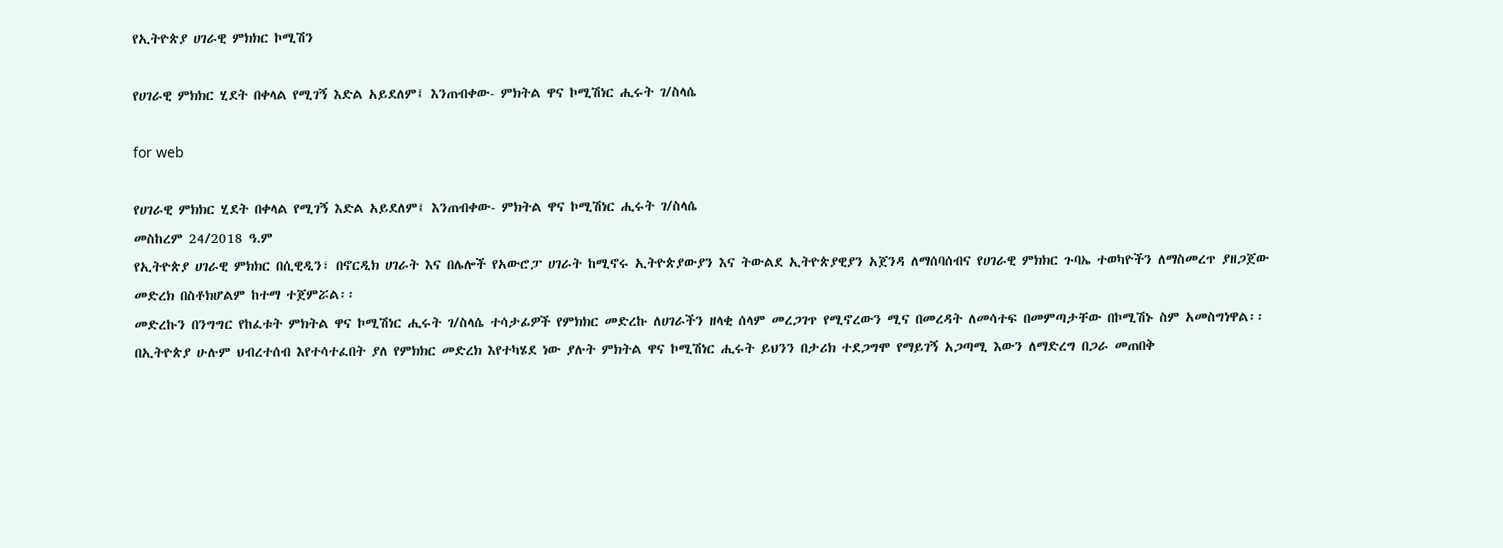የኢትዮጵያ ሀገራዊ ምክክር ኮሚሽን

የሀገራዊ ምክክር ሂደት በቀላል የሚገኝ እድል አይደለም፤ እንጠብቀው- ምክትል ዋና ኮሚሽነር ሒሩት ገ/ስላሴ

for web

የሀገራዊ ምክክር ሂደት በቀላል የሚገኝ እድል አይደለም፤ እንጠብቀው- ምክትል ዋና ኮሚሽነር ሒሩት ገ/ስላሴ
መስከረም 24/2018 ዓ.ም
የኢትዮጵያ ሀገራዊ ምክክር በሲዊዲን፣ በኖርዲክ ሀገራት እና በሌሎች የአውሮፓ ሀገራት ከሚኖሩ ኢትዮጵያውያን እና ትውልደ ኢትዮጵያዊያን አጀንዳ ለማሰባሰብና የሀገራዊ ምክክር ጉባኤ ተወካዮችን ለማስመረጥ ያዘጋጀው መድረክ በስቶክሆልም ከተማ ተጀምሯል፡፡
መድረኩን በንግግር የከፈቱት ምክትል ዋና ኮሚሽነር ሒሩት ገ/ስላሴ ተሳታፊዎች የምክክር መድረኩ ለሀገራችን ዘላቂ ሰላም መረጋገጥ የሚኖረውን ሚና በመረዳት ለመሳተፍ በመምጣታቸው በኮሚሽኑ ስም አመስግነዋል፡፡
በኢትዮጵያ ሁሉም ህብረተሰብ እየተሳተፈበት ያለ የምክክር መድረክ እየተካሄደ ነው ያሉት ምክትል ዋና ኮሚሽነር ሒሩት ይህንን በታሪክ ተደጋግሞ የማይገኝ አጋጣሚ እውን ለማድረግ በጋራ መጠበቅ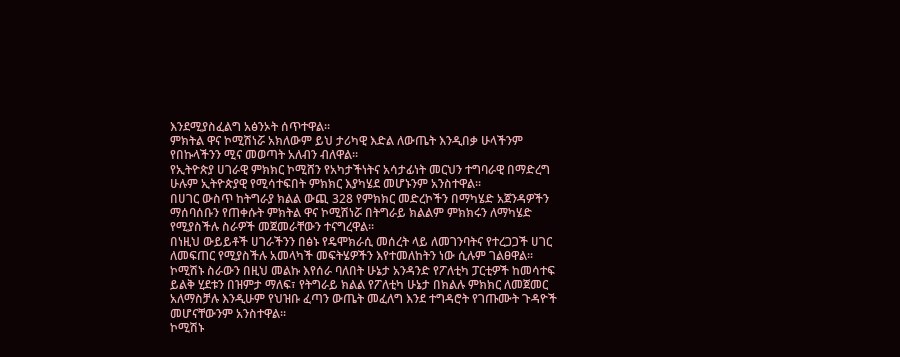እንደሚያስፈልግ አፅንኦት ሰጥተዋል፡፡
ምክትል ዋና ኮሚሽነሯ አክለውም ይህ ታሪካዊ እድል ለውጤት እንዲበቃ ሁላችንም የበኩላችንን ሚና መወጣት አለብን ብለዋል፡፡
የኢትዮጵያ ሀገራዊ ምክክር ኮሚሸን የአካታችነትና አሳታፊነት መርህን ተግባራዊ በማድረግ ሁሉም ኢትዮጵያዊ የሚሳተፍበት ምክክር እያካሄደ መሆኑንም አንስተዋል፡፡
በሀገር ውስጥ ከትግራያ ክልል ውጪ 328 የምክክር መድረኮችን በማካሄድ አጀንዳዎችን ማሰባሰቡን የጠቀሱት ምክትል ዋና ኮሚሽነሯ በትግራይ ክልልም ምክክሩን ለማካሄድ የሚያስችሉ ስራዎች መጀመራቸውን ተናግረዋል፡፡
በነዚህ ውይይቶች ሀገራችንን በፅኑ የዴሞክራሲ መሰረት ላይ ለመገንባትና የተረጋጋች ሀገር ለመፍጠር የሚያስችሉ አመላካች መፍትሄዎችን እየተመለከትን ነው ሲሉም ገልፀዋል፡፡
ኮሚሽኑ ስራውን በዚህ መልኩ እየሰራ ባለበት ሁኔታ አንዳንድ የፖለቲካ ፓርቲዎች ከመሳተፍ ይልቅ ሂደቱን በዝምታ ማለፍ፣ የትግራይ ክልል የፖለቲካ ሁኔታ በክልሉ ምክክር ለመጀመር አለማስቻሉ እንዲሁም የህዝቡ ፈጣን ውጤት መፈለግ እንደ ተግዳሮት የገጡሙት ጉዳዮች መሆናቸውንም አንስተዋል፡፡
ኮሚሽኑ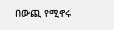በውጪ የሚኖሩ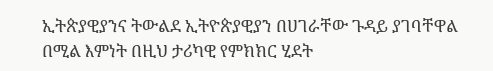ኢትጵያዊያንና ትውልደ ኢትዮጵያዊያን በሀገራቸው ጉዳይ ያገባቸዋል በሚል እምነት በዚህ ታሪካዊ የምክክር ሂደት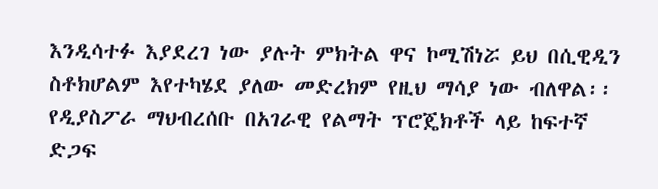እንዲሳተፉ እያደረገ ነው ያሉት ምክትል ዋና ኮሚሽነሯ ይህ በሲዊዲን ስቶክሆልም እየተካሄደ ያለው መድረክም የዚህ ማሳያ ነው ብለዋል፡፡
የዲያስፖራ ማህብረሰቡ በአገራዊ የልማት ፕሮጄክቶች ላይ ከፍተኛ ድጋፍ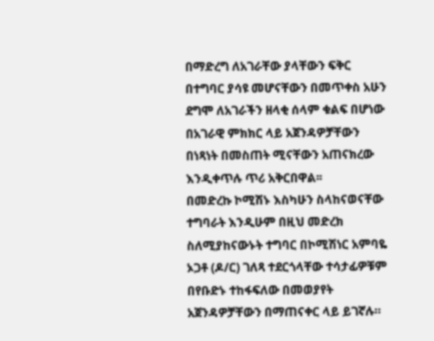በማድረግ ለአገራቸው ያላቸውን ፍቅር በተግባር ያሳዩ መሆናቸውን በመጥቀስ አሁን ደግሞ ለአገራችን ዘላቂ ሰላም ቁልፍ በሆነው በአገራዊ ምክክር ላይ አጀንዳዎቻቸውን በነጻነት በመስጠት ሚናቸውን አጠናክረው እንዲቀጥሉ ጥሪ አቅርበዋል፡፡
በመድረኩ ኮሚሽኑ እስካሁን ስላከናወናቸው ተግባራት እንዲሁም በዚህ መድረክ ስለሚያከናውኑት ተግባር በኮሚሽነር አምባዬ ኦጋቶ (ዶ/ር) ገለጻ ተደርጎላቸው ተሳታፊዎቹም በየቡድኑ ተከፋፍለው በመወያየት አጀንዳዎቻቸውን በማጠናቀር ላይ ይገኛሉ።